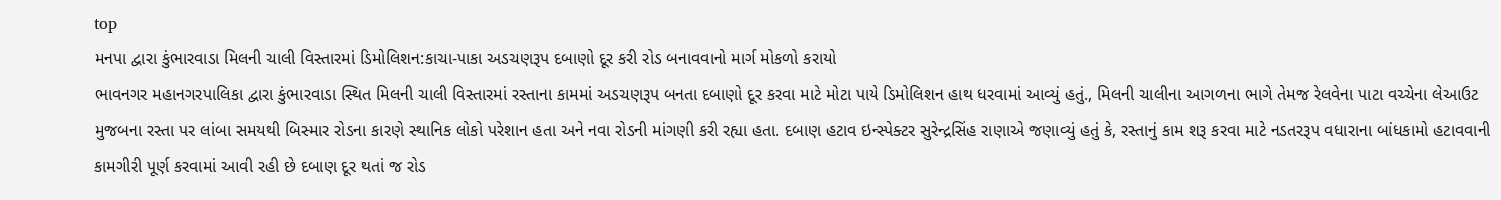top
મનપા દ્વારા કુંભારવાડા મિલની ચાલી વિસ્તારમાં ડિમોલિશન:કાચા-પાકા અડચણરૂપ દબાણો દૂર કરી રોડ બનાવવાનો માર્ગ મોકળો કરાયો
ભાવનગર મહાનગરપાલિકા દ્વારા કુંભારવાડા સ્થિત મિલની ચાલી વિસ્તારમાં રસ્તાના કામમાં અડચણરૂપ બનતા દબાણો દૂર કરવા માટે મોટા પાયે ડિમોલિશન હાથ ધરવામાં આવ્યું હતું., મિલની ચાલીના આગળના ભાગે તેમજ રેલવેના પાટા વચ્ચેના લેઆઉટ મુજબના રસ્તા પર લાંબા સમયથી બિસ્માર રોડના કારણે સ્થાનિક લોકો પરેશાન હતા અને નવા રોડની માંગણી કરી રહ્યા હતા. દબાણ હટાવ ઇન્સ્પેક્ટર સુરેન્દ્રસિંહ રાણાએ જણાવ્યું હતું કે, રસ્તાનું કામ શરૂ કરવા માટે નડતરરૂપ વધારાના બાંધકામો હટાવવાની કામગીરી પૂર્ણ કરવામાં આવી રહી છે દબાણ દૂર થતાં જ રોડ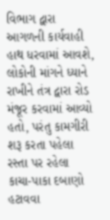વિભાગ દ્વારા આગળની કાર્યવાહી હાથ ધરવામાં આવશે, લોકોની માંગને ધ્યાને રાખીને તંત્ર દ્વારા રોડ મંજૂર કરવામાં આવ્યો હતો, પરંતુ કામગીરી શરૂ કરતા પહેલા રસ્તા પર રહેલા કાચા-પાકા દબાણો હટાવવા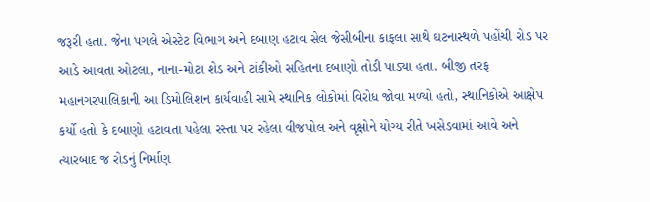જરૂરી હતા. જેના પગલે એસ્ટેટ વિભાગ અને દબાણ હટાવ સેલ જેસીબીના કાફલા સાથે ઘટનાસ્થળે પહોંચી રોડ પર આડે આવતા ઓટલા, નાના-મોટા શેડ અને ટાંકીઓ સહિતના દબાણો તોડી પાડ્યા હતા. બીજી તરફ મહાનગરપાલિકાની આ ડિમોલિશન કાર્યવાહી સામે સ્થાનિક લોકોમાં વિરોધ જોવા મળ્યો હતો, સ્થાનિકોએ આક્ષેપ કર્યો હતો કે દબાણો હટાવતા પહેલા રસ્તા પર રહેલા વીજપોલ અને વૃક્ષોને યોગ્ય રીતે ખસેડવામાં આવે અને ત્યારબાદ જ રોડનું નિર્માણ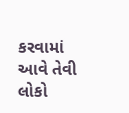કરવામાં આવે તેવી લોકો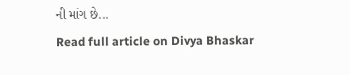ની માંગ છે...
Read full article on Divya Bhaskar